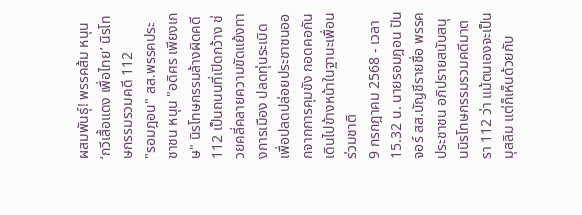ผสมพันธุ์! พรรคส้ม หนุน ‘กวีเสื้อแดง เพื่อไทย’ นิรโทษกรรมรวมคดี 112
"รอมฎอน" สส.พรรคประชาชน หนุน "อดิศร เพียงเกษ" นิรโทษกรรมล้างผิดคดี 112 เป็นถนนที่เปิดกว้าง ช่วยคลี่คลายความขัดแย้งทางการเมือง ปลดทุ่นระเบิด เพื่อปลดปล่อยประชาชนออกจากการคุมขัง กอดคอกันเดินไปข้างหน้าในฐานะเพื่อนร่วมชาติ
9 กรกฎาคม 2568 - เวลา 15.32 น. นายรอมฎอน ปันจอร์ สส.บัญชีรายชื่อ พรรคประชาชน อภิปรายสนับสนุนนิรโทษกรรมรวมคดีมาตรา 112 ว่า แม้ตนเองจะเป็นมุสลิม แต่ก็เห็นด้วยกับ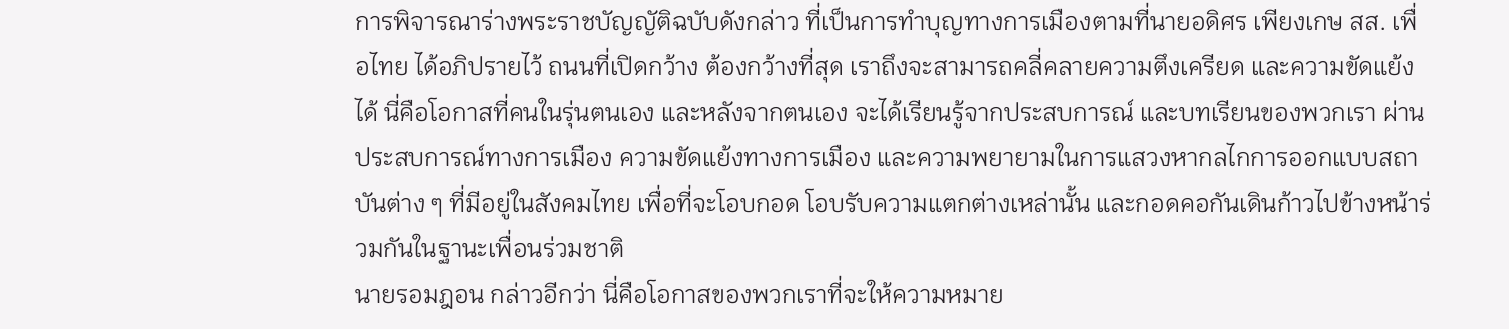การพิจารณาร่างพระราชบัญญัติฉบับดังกล่าว ที่เป็นการทำบุญทางการเมืองตามที่นายอดิศร เพียงเกษ สส. เพื่อไทย ได้อภิปรายไว้ ถนนที่เปิดกว้าง ต้องกว้างที่สุด เราถึงจะสามารถคลี่คลายความตึงเครียด และความขัดแย้งได้ นี่คือโอกาสที่คนในรุ่นตนเอง และหลังจากตนเอง จะได้เรียนรู้จากประสบการณ์ และบทเรียนของพวกเรา ผ่านประสบการณ์ทางการเมือง ความขัดแย้งทางการเมือง และความพยายามในการแสวงหากลไกการออกแบบสถาบันต่าง ๆ ที่มีอยู่ในสังคมไทย เพื่อที่จะโอบกอด โอบรับความแตกต่างเหล่านั้น และกอดคอกันเดินก้าวไปข้างหน้าร่วมกันในฐานะเพื่อนร่วมชาติ
นายรอมฎอน กล่าวอีกว่า นี่คือโอกาสของพวกเราที่จะให้ความหมาย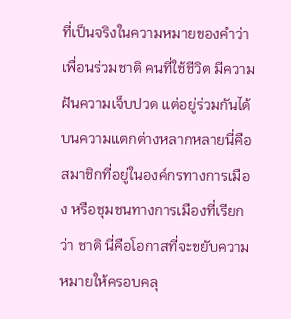ที่เป็นจริงในความหมายของคำว่าเพื่อนร่วมชาติ คนที่ใช้ชีวิต มีความฝันความเจ็บปวด แต่อยู่ร่วมกันได้บนความแตกต่างหลากหลายนี่คือสมาชิกที่อยู่ในองค์กรทางการเมือง หรือชุมชนทางการเมืองที่เรียกว่า ชาติ นี่คือโอกาสที่จะขยับความหมายให้ครอบคลุ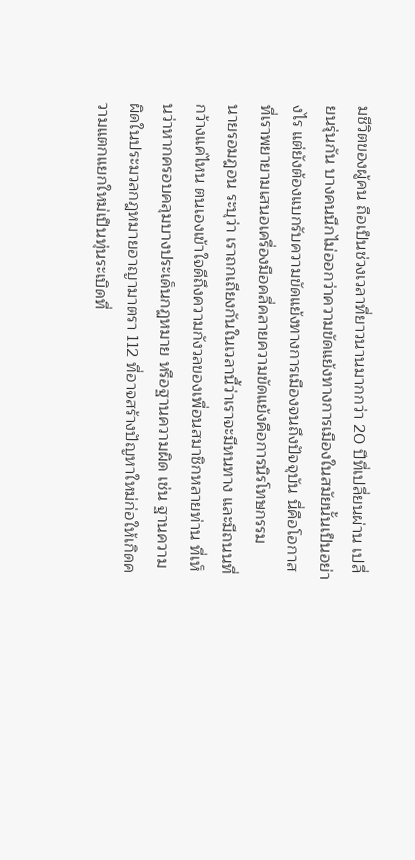มชีวิตของผู้คน ถือเป็นช่วงเวลาที่ยาวนานมากกว่า 20 ปีที่เปลี่ยนผ่าน เปลี่ยนรุ่นกัน บางคนนึกไม่ออกว่าความขัดแย้งทางการเมืองในสมัยนั้นเป็นอย่างไร แต่ยังต้องแบกรับความขัดแย้งทางการเมืองจนถึงปัจจุบัน นี่คือโอกาสที่เราพยายามเสนอเครื่องมือคลี่คลายความขัดแย้งคือการนิรโทษกรรม
นายรอมฎอน ระบุว่า เราถกเถียงกันในเวลานี้ว่าเราจะมีหนทาง และมีถนนที่กว้างแค่ไหน ตนเองเข้าใจดีถึงความกังวลของเพื่อนสมาชิกหลายท่าน ที่เห็นว่าหากครอบคลุมบางประเด็นกฏหมาย หรือฐานความผิด เช่น ฐานความผิดในประมวลกฎหมายอาญามาตรา 112 ที่อาจสร้างปัญหาใหม่ก่อให้เกิดความแตกแยกใหม่เป็นทุ่นระเบิดที่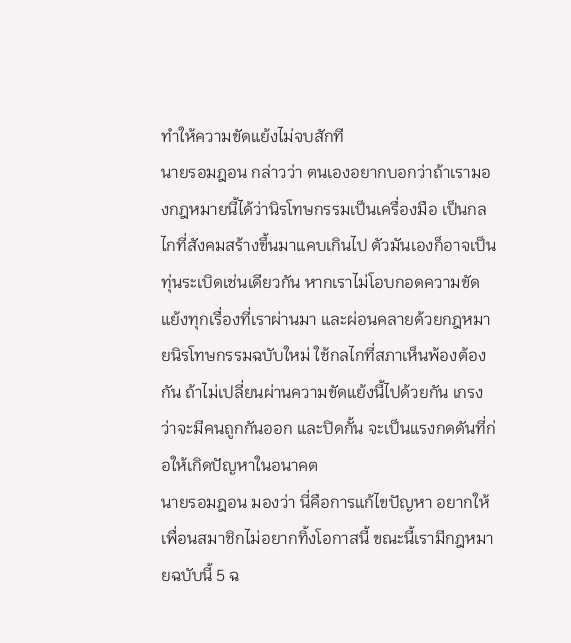ทำให้ความขัดแย้งไม่จบสักที
นายรอมฎอน กล่าวว่า ตนเองอยากบอกว่าถ้าเรามองกฎหมายนี้ได้ว่านิรโทษกรรมเป็นเครื่องมือ เป็นกลไกที่สังคมสร้างขึ้นมาแคบเกินไป ตัวมันเองก็อาจเป็นทุ่นระเบิดเช่นเดียวกัน หากเราไม่โอบกอดความขัดแย้งทุกเรื่องที่เราผ่านมา และผ่อนคลายด้วยกฎหมายนิรโทษกรรมฉบับใหม่ ใช้กลไกที่สภาเห็นพ้องต้องกัน ถ้าไม่เปลี่ยนผ่านความขัดแย้งนี้ไปด้วยกัน เกรงว่าจะมีคนถูกกันออก และปิดกั้น จะเป็นแรงกดดันที่ก่อให้เกิดปัญหาในอนาคต
นายรอมฎอน มองว่า นี่คือการแก้ไขปัญหา อยากให้เพื่อนสมาชิกไม่อยากทิ้งโอกาสนี้ ขณะนี้เรามีกฎหมายฉบับนี้ 5 ฉ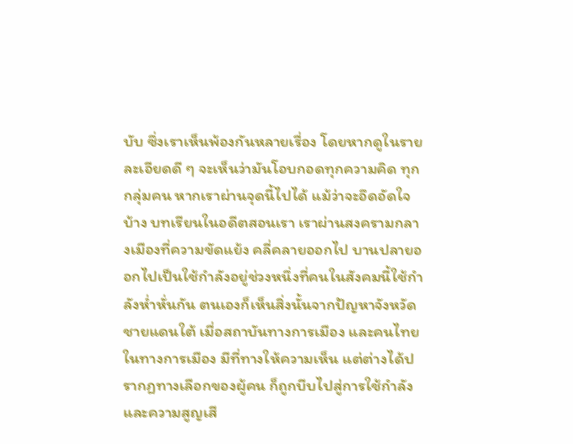บับ ซึ่งเราเห็นพ้องกันหลายเรื่อง โดยหากดูในรายละเอียดดี ๆ จะเห็นว่ามันโอบกอดทุกความคิด ทุกกลุ่มคน หากเราผ่านจุดนี้ไปได้ แม้ว่าจะอึดอัดใจบ้าง บทเรียนในอดีตสอนเรา เราผ่านสงครามกลางเมืองที่ความขัดแย้ง คลี่คลายออกไป บานปลายออกไปเป็นใช้กำลังอยู่ช่วงหนึ่งที่คนในสังคมนี้ใช้กำลังห่ำหั่นกัน ตนเองก็เห็นสิ่งนั้นจากปัญหาจังหวัดชายแดนใต้ เมื่อสถาบันทางการเมือง และคนไทยในทางการเมือง มีที่ทางให้ความเห็น แต่ต่างได้ปรากฏทางเลือกของผู้คน ก็ถูกบีบไปสู่การใช้กำลัง และความสูญเสี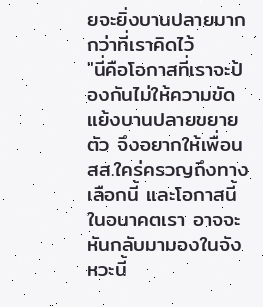ยจะยิ่งบานปลายมากกว่าที่เราคิดไว้
"นี่คือโอกาสที่เราจะป้องกันไม่ให้ความขัดแย้งบานปลายขยายตัว จึงอยากให้เพื่อน สส.ใคร่ครวญถึงทางเลือกนี้ และโอกาสนี้ในอนาคตเรา อาจจะหันกลับมามองในจังหวะนี้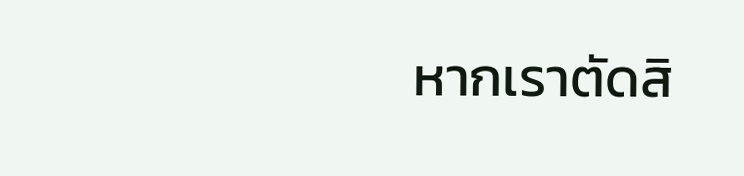หากเราตัดสิ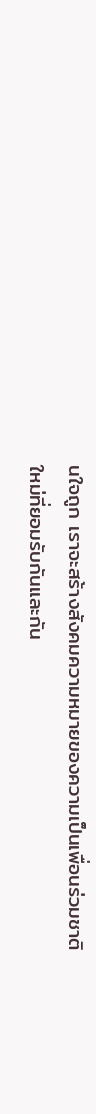นใจถูก เราจะสร้างสังคมความหมายของความเป็นเพื่อนร่วมชาติใหม่ที่ยอมรับกันและกัน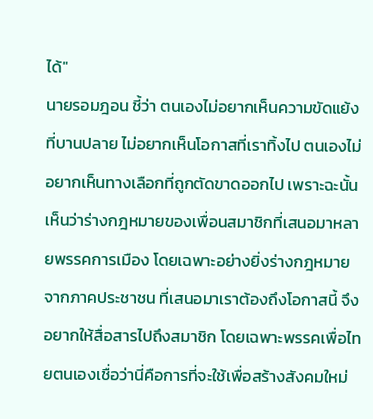ได้"
นายรอมฎอน ชี้ว่า ตนเองไม่อยากเห็นความขัดแย้งที่บานปลาย ไม่อยากเห็นโอกาสที่เราทิ้งไป ตนเองไม่อยากเห็นทางเลือกที่ถูกตัดขาดออกไป เพราะฉะนั้น เห็นว่าร่างกฎหมายของเพื่อนสมาชิกที่เสนอมาหลายพรรคการเมือง โดยเฉพาะอย่างยิ่งร่างกฎหมายจากภาคประชาชน ที่เสนอมาเราต้องถึงโอกาสนี้ จึงอยากให้สื่อสารไปถึงสมาชิก โดยเฉพาะพรรคเพื่อไทยตนเองเชื่อว่านี่คือการที่จะใช้เพื่อสร้างสังคมใหม่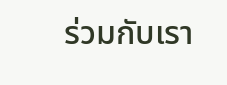ร่วมกับเรา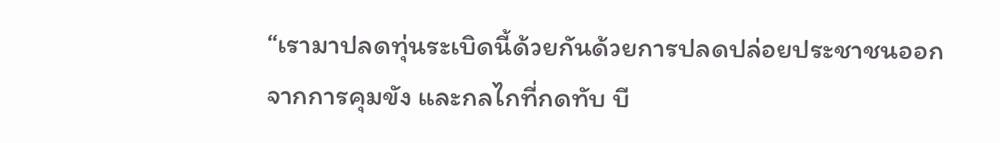“เรามาปลดทุ่นระเบิดนี้ด้วยกันด้วยการปลดปล่อยประชาชนออกจากการคุมขัง และกลไกที่กดทับ บี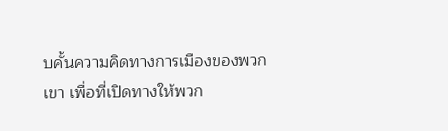บคั้นความคิดทางการเมืองของพวกเขา เพื่อที่เปิดทางให้พวก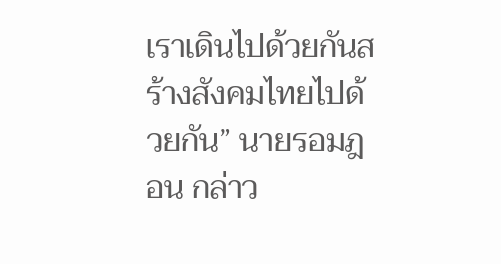เราเดินไปด้วยกันสร้างสังคมไทยไปด้วยกัน” นายรอมฎอน กล่าว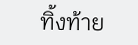ทิ้งท้าย